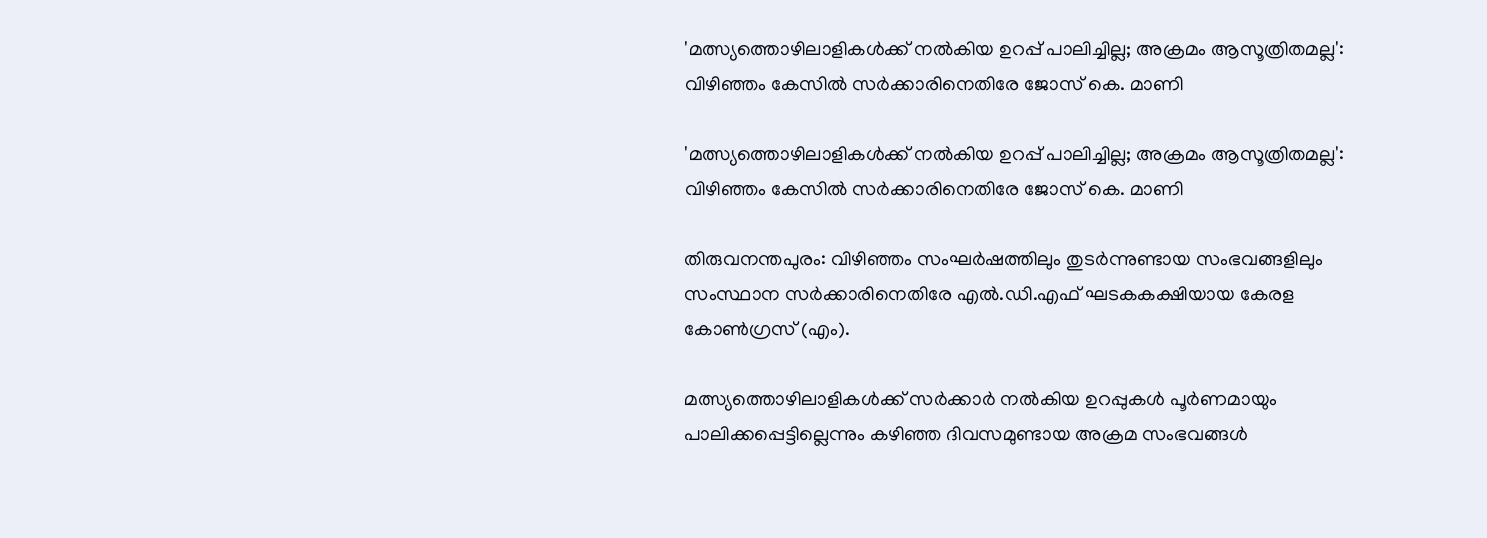'മത്സ്യത്തൊഴിലാളികള്‍ക്ക് നല്‍കിയ ഉറപ്പ് പാലിച്ചില്ല; അക്രമം ആസൂത്രിതമല്ല': വിഴിഞ്ഞം കേസില്‍ സര്‍ക്കാരിനെതിരേ ജോസ് കെ. മാണി

'മത്സ്യത്തൊഴിലാളികള്‍ക്ക് നല്‍കിയ ഉറപ്പ് പാലിച്ചില്ല; അക്രമം ആസൂത്രിതമല്ല': വിഴിഞ്ഞം കേസില്‍ സര്‍ക്കാരിനെതിരേ ജോസ് കെ. മാണി

തിരുവനന്തപുരം: വിഴിഞ്ഞം സംഘര്‍ഷത്തിലും തുടര്‍ന്നുണ്ടായ സംഭവങ്ങളിലും സംസ്ഥാന സര്‍ക്കാരിനെതിരേ എല്‍.ഡി.എഫ് ഘടകകക്ഷിയായ കേരള കോണ്‍ഗ്രസ് (എം).

മത്സ്യത്തൊഴിലാളികള്‍ക്ക് സര്‍ക്കാര്‍ നല്‍കിയ ഉറപ്പുകള്‍ പൂര്‍ണമായും പാലിക്കപ്പെട്ടില്ലെന്നും കഴിഞ്ഞ ദിവസമുണ്ടായ അക്രമ സംഭവങ്ങള്‍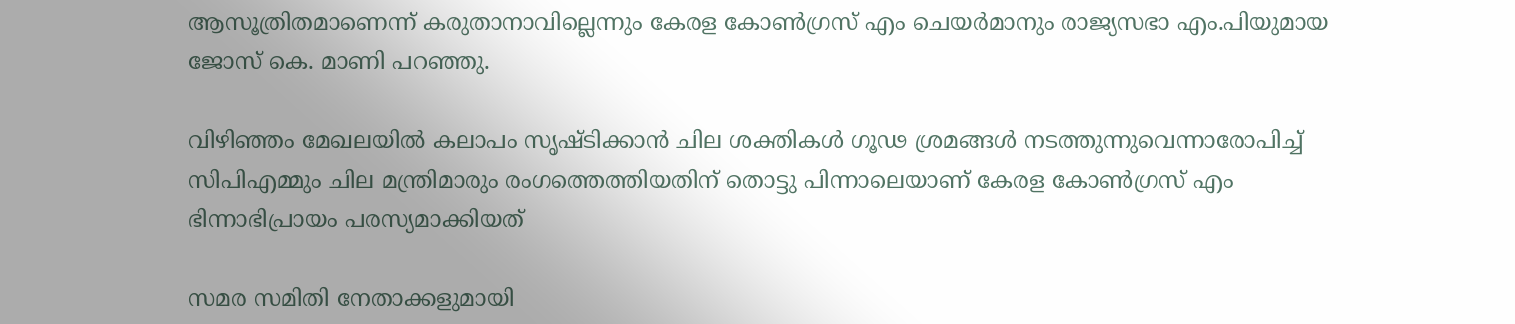ആസൂത്രിതമാണെന്ന് കരുതാനാവില്ലെന്നും കേരള കോണ്‍ഗ്രസ് എം ചെയര്‍മാനും രാജ്യസഭാ എം.പിയുമായ ജോസ് കെ. മാണി പറഞ്ഞു.

വിഴിഞ്ഞം മേഖലയില്‍ കലാപം സൃഷ്ടിക്കാന്‍ ചില ശക്തികള്‍ ഗൂഢ ശ്രമങ്ങള്‍ നടത്തുന്നുവെന്നാരോപിച്ച് സിപിഎമ്മും ചില മന്ത്രിമാരും രംഗത്തെത്തിയതിന് തൊട്ടു പിന്നാലെയാണ് കേരള കോണ്‍ഗ്രസ് എം ഭിന്നാഭിപ്രായം പരസ്യമാക്കിയത്

സമര സമിതി നേതാക്കളുമായി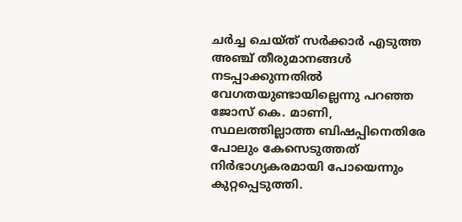ചര്‍ച്ച ചെയ്ത് സര്‍ക്കാര്‍ എടുത്ത അഞ്ച് തീരുമാനങ്ങള്‍ നടപ്പാക്കുന്നതില്‍ വേഗതയുണ്ടായില്ലെന്നു പറഞ്ഞ ജോസ് കെ. മാണി, സ്ഥലത്തില്ലാത്ത ബിഷപ്പിനെതിരേ പോലും കേസെടുത്തത് നിര്‍ഭാഗ്യകരമായി പോയെന്നും കുറ്റപ്പെടുത്തി.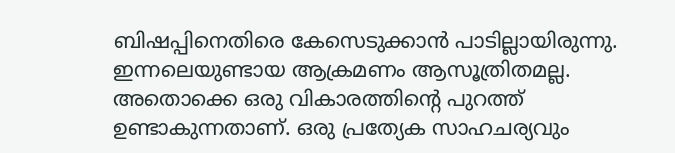ബിഷപ്പിനെതിരെ കേസെടുക്കാന്‍ പാടില്ലായിരുന്നു. ഇന്നലെയുണ്ടായ ആക്രമണം ആസൂത്രിതമല്ല. അതൊക്കെ ഒരു വികാരത്തിന്റെ പുറത്ത് ഉണ്ടാകുന്നതാണ്. ഒരു പ്രത്യേക സാഹചര്യവും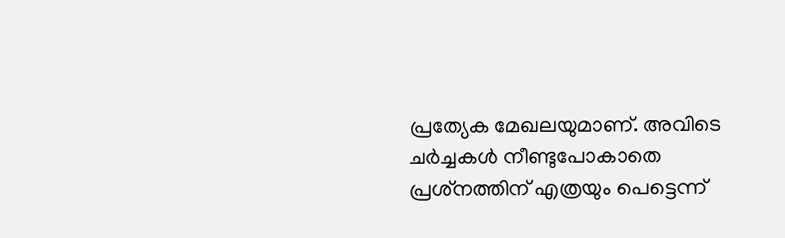പ്രത്യേക മേഖലയുമാണ്. അവിടെ ചര്‍ച്ചകള്‍ നീണ്ടുപോകാതെ പ്രശ്‌നത്തിന് എത്രയും പെട്ടെന്ന്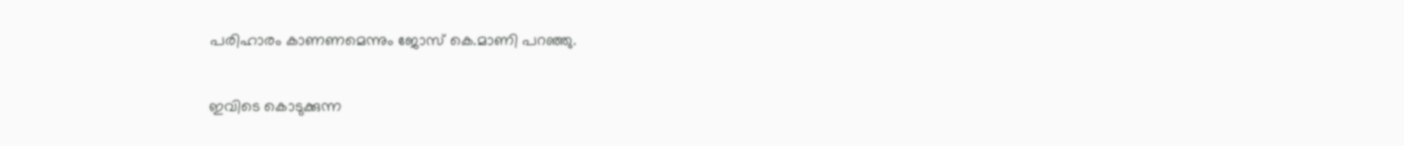പരിഹാരം കാണണമെന്നും ജോസ് കെ.മാണി പറഞ്ഞു.


ഇവിടെ കൊടുക്കുന്ന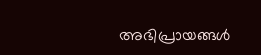അഭിപ്രായങ്ങള്‍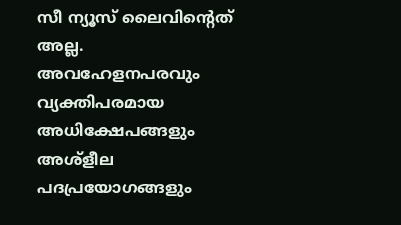സീ ന്യൂസ് ലൈവിന്റെത് അല്ല. അവഹേളനപരവും വ്യക്തിപരമായ അധിക്ഷേപങ്ങളും അശ്‌ളീല പദപ്രയോഗങ്ങളും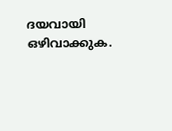ദയവായി ഒഴിവാക്കുക.